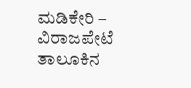ಮಡಿಕೇರಿ – ವಿರಾಜಪೇಟೆ ತಾಲೂಕಿನ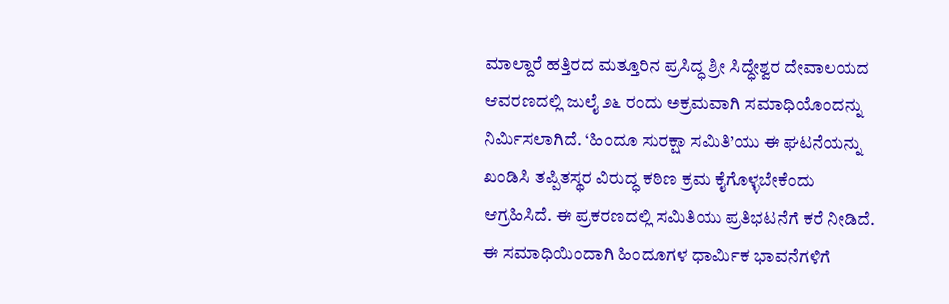ಮಾಲ್ದಾರೆ ಹತ್ತಿರದ ಮತ್ತೂರಿನ ಪ್ರಸಿದ್ಧ ಶ್ರೀ ಸಿದ್ಧೇಶ್ವರ ದೇವಾಲಯದ ಆವರಣದಲ್ಲಿ ಜುಲೈ ೨೬ ರಂದು ಅಕ್ರಮವಾಗಿ ಸಮಾಧಿಯೊಂದನ್ನು ನಿರ್ಮಿಸಲಾಗಿದೆ. ‘ಹಿಂದೂ ಸುರಕ್ಷಾ ಸಮಿತಿ’ಯು ಈ ಘಟನೆಯನ್ನು ಖಂಡಿಸಿ ತಪ್ಪಿತಸ್ಥರ ವಿರುದ್ಧ ಕಠಿಣ ಕ್ರಮ ಕೈಗೊಳ್ಳಬೇಕೆಂದು ಆಗ್ರಹಿಸಿದೆ. ಈ ಪ್ರಕರಣದಲ್ಲಿ ಸಮಿತಿಯು ಪ್ರತಿಭಟನೆಗೆ ಕರೆ ನೀಡಿದೆ. ಈ ಸಮಾಧಿಯಿಂದಾಗಿ ಹಿಂದೂಗಳ ಧಾರ್ಮಿಕ ಭಾವನೆಗಳಿಗೆ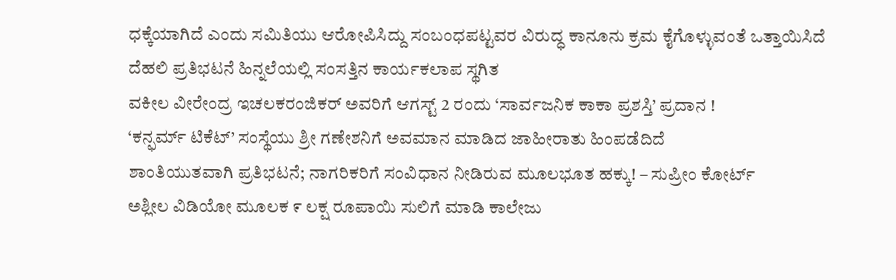ಧಕ್ಕೆಯಾಗಿದೆ ಎಂದು ಸಮಿತಿಯು ಆರೋಪಿಸಿದ್ದು ಸಂಬಂಧಪಟ್ಟವರ ವಿರುದ್ಧ ಕಾನೂನು ಕ್ರಮ ಕೈಗೊಳ್ಳುವಂತೆ ಒತ್ತಾಯಿಸಿದೆ
ದೆಹಲಿ ಪ್ರತಿಭಟನೆ ಹಿನ್ನಲೆಯಲ್ಲಿ ಸಂಸತ್ತಿನ ಕಾರ್ಯಕಲಾಪ ಸ್ಥಗಿತ
ವಕೀಲ ವೀರೇಂದ್ರ ಇಚಲಕರಂಜಿಕರ್ ಅವರಿಗೆ ಆಗಸ್ಟ್ 2 ರಂದು ‘ಸಾರ್ವಜನಿಕ ಕಾಕಾ ಪ್ರಶಸ್ತಿ’ ಪ್ರದಾನ !
‘ಕನ್ಫರ್ಮ್ ಟಿಕೆಟ್’ ಸಂಸ್ಥೆಯು ಶ್ರೀ ಗಣೇಶನಿಗೆ ಅವಮಾನ ಮಾಡಿದ ಜಾಹೀರಾತು ಹಿಂಪಡೆದಿದೆ
ಶಾಂತಿಯುತವಾಗಿ ಪ್ರತಿಭಟನೆ; ನಾಗರಿಕರಿಗೆ ಸಂವಿಧಾನ ನೀಡಿರುವ ಮೂಲಭೂತ ಹಕ್ಕು! – ಸುಪ್ರೀಂ ಕೋರ್ಟ್
ಅಶ್ಲೀಲ ವಿಡಿಯೋ ಮೂಲಕ ೯ ಲಕ್ಷ ರೂಪಾಯಿ ಸುಲಿಗೆ ಮಾಡಿ ಕಾಲೇಜು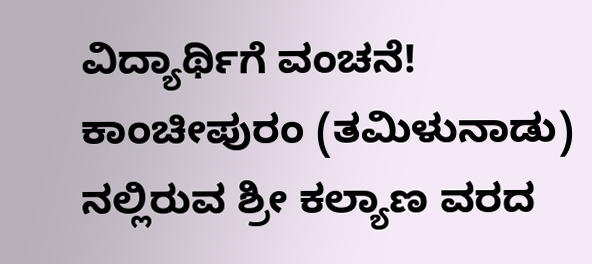ವಿದ್ಯಾರ್ಥಿಗೆ ವಂಚನೆ!
ಕಾಂಚೀಪುರಂ (ತಮಿಳುನಾಡು) ನಲ್ಲಿರುವ ಶ್ರೀ ಕಲ್ಯಾಣ ವರದ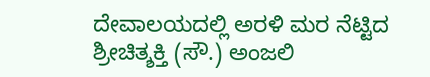ದೇವಾಲಯದಲ್ಲಿ ಅರಳಿ ಮರ ನೆಟ್ಟಿದ ಶ್ರೀಚಿತ್ಶಕ್ತಿ (ಸೌ.) ಅಂಜಲಿ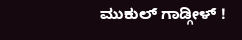ಮುಕುಲ್ ಗಾಡ್ಗೀಳ್ !